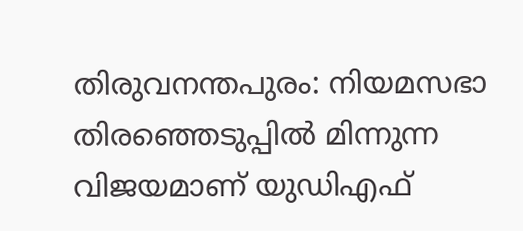തിരുവനന്തപുരം: നിയമസഭാ തിരഞ്ഞെടുപ്പിൽ മിന്നുന്ന വിജയമാണ് യുഡിഎഫ്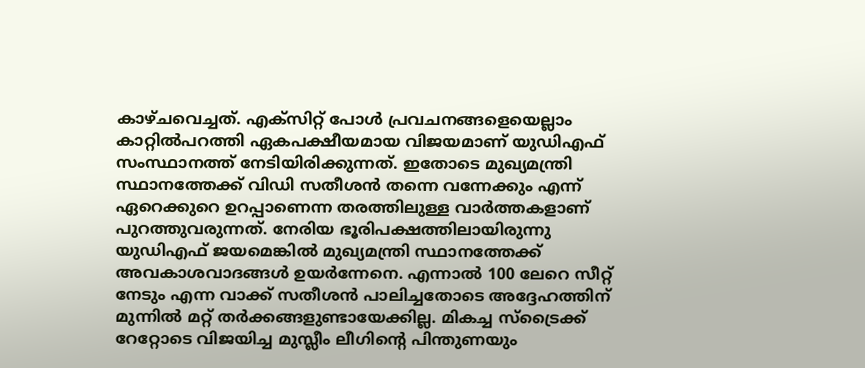കാഴ്ചവെച്ചത്. എക്സിറ്റ് പോൾ പ്രവചനങ്ങളെയെല്ലാം കാറ്റിൽപറത്തി ഏകപക്ഷീയമായ വിജയമാണ് യുഡിഎഫ് സംസ്ഥാനത്ത് നേടിയിരിക്കുന്നത്. ഇതോടെ മുഖ്യമന്ത്രി സ്ഥാനത്തേക്ക് വിഡി സതീശൻ തന്നെ വന്നേക്കും എന്ന് ഏറെക്കുറെ ഉറപ്പാണെന്ന തരത്തിലുള്ള വാർത്തകളാണ് പുറത്തുവരുന്നത്. നേരിയ ഭൂരിപക്ഷത്തിലായിരുന്നു യുഡിഎഫ് ജയമെങ്കിൽ മുഖ്യമന്ത്രി സ്ഥാനത്തേക്ക് അവകാശവാദങ്ങൾ ഉയർന്നേനെ. എന്നാൽ 100 ലേറെ സീറ്റ് നേടും എന്ന വാക്ക് സതീശൻ പാലിച്ചതോടെ അദ്ദേഹത്തിന് മുന്നിൽ മറ്റ് തർക്കങ്ങളുണ്ടായേക്കില്ല. മികച്ച സ്ട്രൈക്ക് റേറ്റോടെ വിജയിച്ച മുസ്ലീം ലീഗിന്റെ പിന്തുണയും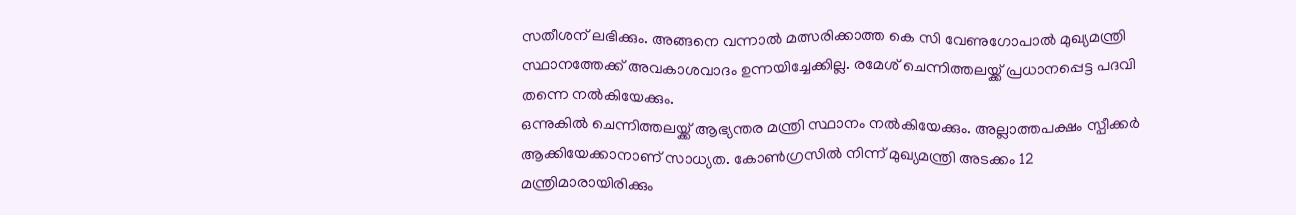സതീശന് ലഭിക്കും. അങ്ങനെ വന്നാൽ മത്സരിക്കാത്ത കെ സി വേണുഗോപാൽ മുഖ്യമന്ത്രി സ്ഥാനത്തേക്ക് അവകാശവാദം ഉന്നയിച്ചേക്കില്ല. രമേശ് ചെന്നിത്തലയ്ക്ക് പ്രധാനപ്പെട്ട പദവി തന്നെ നൽകിയേക്കും.
ഒന്നുകിൽ ചെന്നിത്തലയ്ക്ക് ആഭ്യന്തര മന്ത്രി സ്ഥാനം നൽകിയേക്കും. അല്ലാത്തപക്ഷം സ്പീക്കർ ആക്കിയേക്കാനാണ് സാധ്യത. കോൺഗ്രസിൽ നിന്ന് മുഖ്യമന്ത്രി അടക്കം 12 മന്ത്രിമാരായിരിക്കും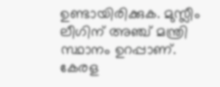ഉണ്ടായിരിക്കുക. മുസ്ലീം ലീഗിന് അഞ്ച് മന്ത്രി സ്ഥാനം ഉറപ്പാണ്. കേരള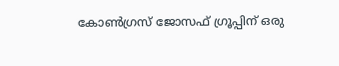കോൺഗ്രസ് ജോസഫ് ഗ്രൂപ്പിന് ഒരു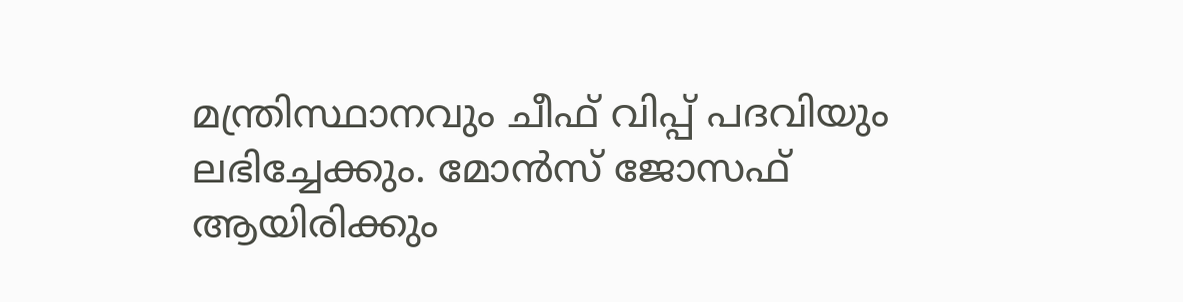മന്ത്രിസ്ഥാനവും ചീഫ് വിപ്പ് പദവിയും ലഭിച്ചേക്കും. മോൻസ് ജോസഫ് ആയിരിക്കും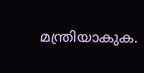മന്ത്രിയാകുക.